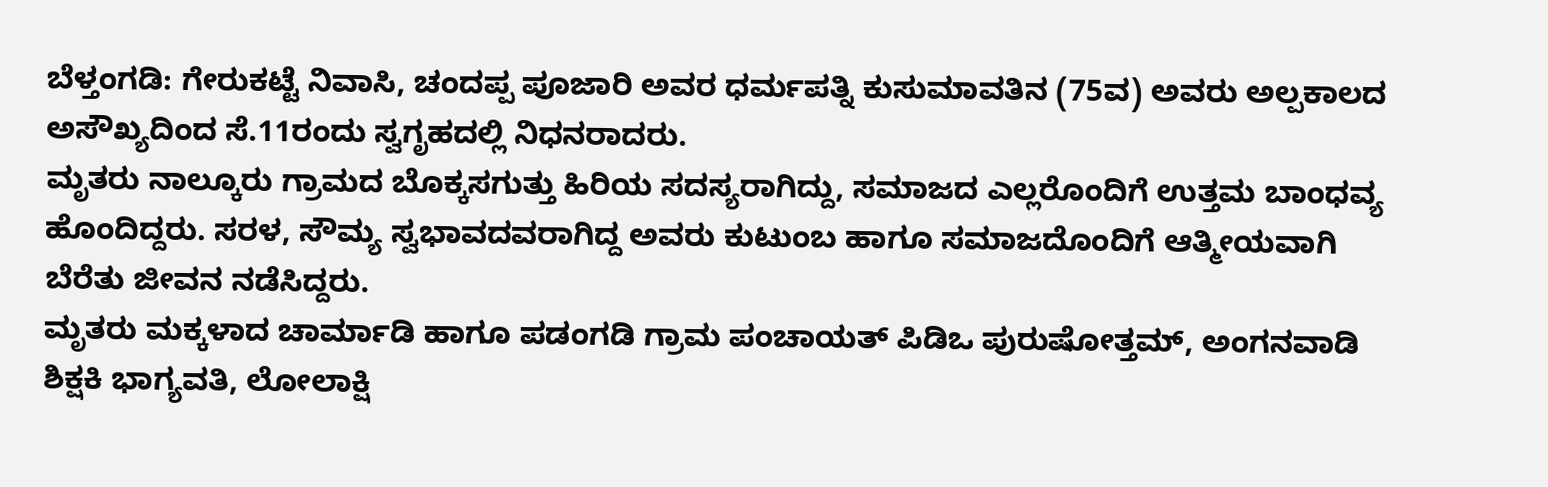ಬೆಳ್ತಂಗಡಿ: ಗೇರುಕಟ್ಟೆ ನಿವಾಸಿ, ಚಂದಪ್ಪ ಪೂಜಾರಿ ಅವರ ಧರ್ಮಪತ್ನಿ ಕುಸುಮಾವತಿನ (75ವ) ಅವರು ಅಲ್ಪಕಾಲದ ಅಸೌಖ್ಯದಿಂದ ಸೆ.11ರಂದು ಸ್ವಗೃಹದಲ್ಲಿ ನಿಧನರಾದರು.
ಮೃತರು ನಾಲ್ಕೂರು ಗ್ರಾಮದ ಬೊಕ್ಕಸಗುತ್ತು ಹಿರಿಯ ಸದಸ್ಯರಾಗಿದ್ದು, ಸಮಾಜದ ಎಲ್ಲರೊಂದಿಗೆ ಉತ್ತಮ ಬಾಂಧವ್ಯ ಹೊಂದಿದ್ದರು. ಸರಳ, ಸೌಮ್ಯ ಸ್ವಭಾವದವರಾಗಿದ್ದ ಅವರು ಕುಟುಂಬ ಹಾಗೂ ಸಮಾಜದೊಂದಿಗೆ ಆತ್ಮೀಯವಾಗಿ ಬೆರೆತು ಜೀವನ ನಡೆಸಿದ್ದರು.
ಮೃತರು ಮಕ್ಕಳಾದ ಚಾರ್ಮಾಡಿ ಹಾಗೂ ಪಡಂಗಡಿ ಗ್ರಾಮ ಪಂಚಾಯತ್ ಪಿಡಿಒ ಪುರುಷೋತ್ತಮ್, ಅಂಗನವಾಡಿ ಶಿಕ್ಷಕಿ ಭಾಗ್ಯವತಿ, ಲೋಲಾಕ್ಷಿ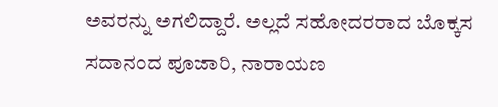ಅವರನ್ನು ಅಗಲಿದ್ದಾರೆ. ಅಲ್ಲದೆ ಸಹೋದರರಾದ ಬೊಕ್ಕಸ ಸದಾನಂದ ಪೂಜಾರಿ, ನಾರಾಯಣ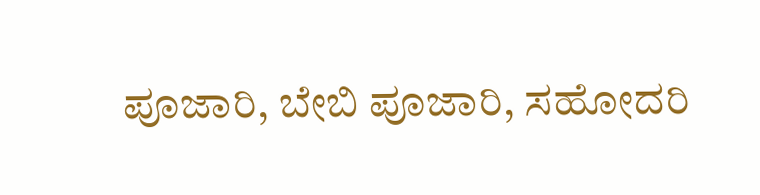ಪೂಜಾರಿ, ಬೇಬಿ ಪೂಜಾರಿ, ಸಹೋದರಿ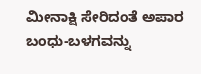ಮೀನಾಕ್ಷಿ ಸೇರಿದಂತೆ ಅಪಾರ ಬಂಧು-ಬಳಗವನ್ನು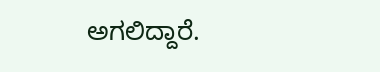ಅಗಲಿದ್ದಾರೆ.